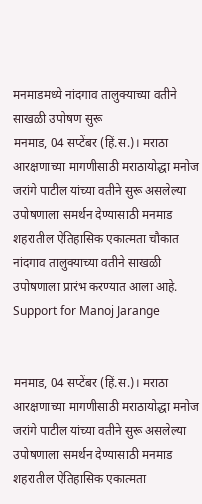मनमाडमध्ये नांदगाव तालुक्याच्या वतीने साखळी उपोषण सुरू
मनमाड, 04 सप्टेंबर (हिं.स.)। मराठा आरक्षणाच्या मागणीसाठी मराठायोद्धा मनोज जरांगे पाटील यांच्या वतीने सुरू असलेल्या उपोषणाला समर्थन देण्यासाठी मनमाड शहरातील ऐतिहासिक एकात्मता चौकात नांदगाव तालुक्याच्या वतीने साखळी उपोषणाला प्रारंभ करण्यात आला आहे.
Support for Manoj Jarange


मनमाड, 04 सप्टेंबर (हिं.स.)। मराठा आरक्षणाच्या मागणीसाठी मराठायोद्धा मनोज जरांगे पाटील यांच्या वतीने सुरू असलेल्या उपोषणाला समर्थन देण्यासाठी मनमाड शहरातील ऐतिहासिक एकात्मता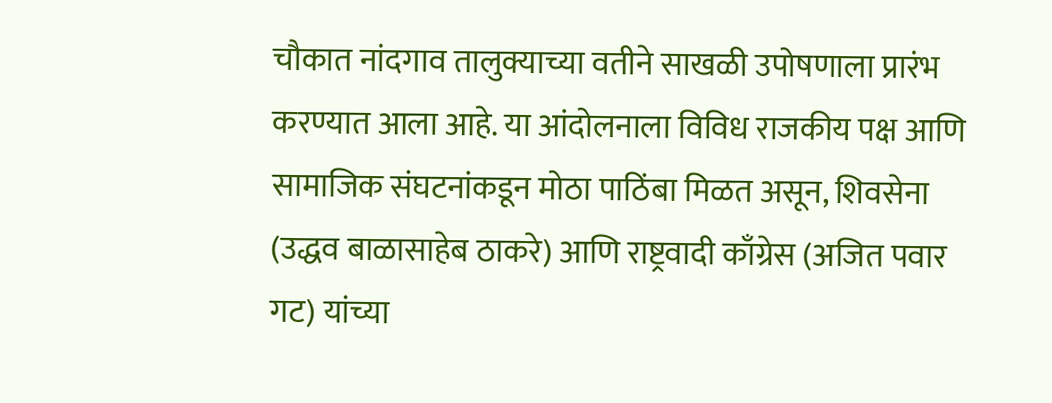चौकात नांदगाव तालुक्याच्या वतीने साखळी उपोषणाला प्रारंभ करण्यात आला आहे. या आंदोलनाला विविध राजकीय पक्ष आणि सामाजिक संघटनांकडून मोठा पाठिंबा मिळत असून, शिवसेना (उद्धव बाळासाहेब ठाकरे) आणि राष्ट्रवादी काँग्रेस (अजित पवार गट) यांच्या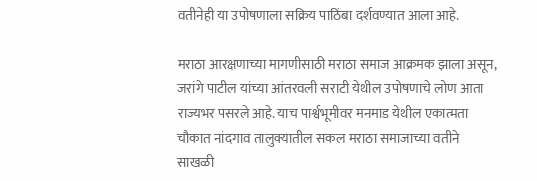वतीनेही या उपोषणाला सक्रिय पाठिंबा दर्शवण्यात आला आहे.

मराठा आरक्षणाच्या मागणीसाठी मराठा समाज आक्रमक झाला असून, जरांगे पाटील यांच्या आंतरवली सराटी येथील उपोषणाचे लोण आता राज्यभर पसरले आहे. याच पार्श्वभूमीवर मनमाड येथील एकात्मता चौकात नांदगाव तालुक्यातील सकल मराठा समाजाच्या वतीने साखळी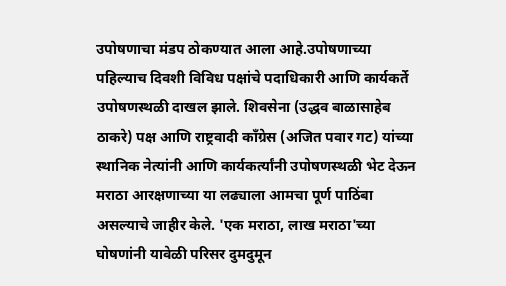उपोषणाचा मंडप ठोकण्यात आला आहे.उपोषणाच्या पहिल्याच दिवशी विविध पक्षांचे पदाधिकारी आणि कार्यकर्ते उपोषणस्थळी दाखल झाले. शिवसेना (उद्धव बाळासाहेब ठाकरे) पक्ष आणि राष्ट्रवादी काँग्रेस (अजित पवार गट) यांच्या स्थानिक नेत्यांनी आणि कार्यकर्त्यांनी उपोषणस्थळी भेट देऊन मराठा आरक्षणाच्या या लढ्याला आमचा पूर्ण पाठिंबा असल्याचे जाहीर केले. 'एक मराठा, लाख मराठा'च्या घोषणांनी यावेळी परिसर दुमदुमून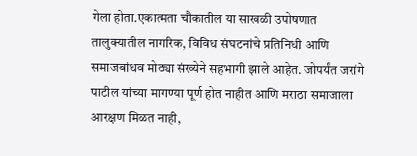गेला होता.एकात्मता चौकातील या साखळी उपोषणात तालुक्यातील नागरिक, विविध संघटनांचे प्रतिनिधी आणि समाजबांधव मोठ्या संख्येने सहभागी झाले आहेत. जोपर्यंत जरांगे पाटील यांच्या मागण्या पूर्ण होत नाहीत आणि मराठा समाजाला आरक्षण मिळत नाही,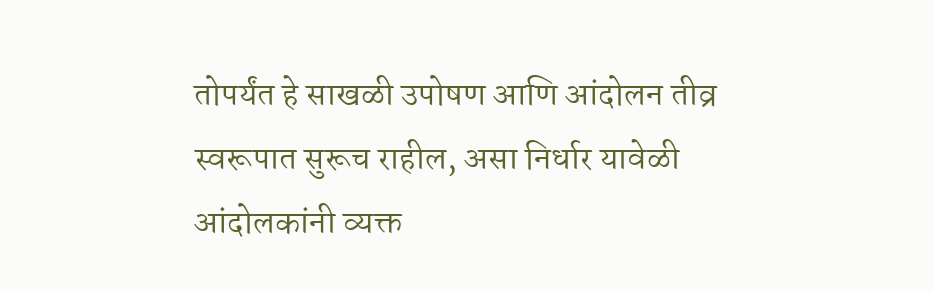तोपर्यंत हे साखळी उपोषण आणि आंदोलन तीव्र स्वरूपात सुरूच राहील, असा निर्धार यावेळी आंदोलकांनी व्यक्त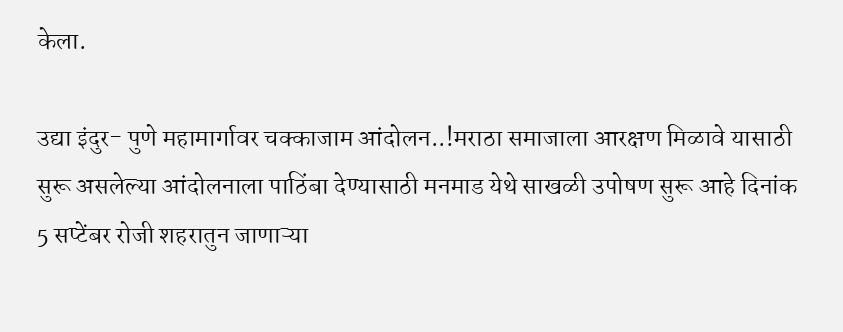केला.

उद्या इंदुर- पुणे महामार्गावर चक्काजाम आंदोलन..!मराठा समाजाला आरक्षण मिळावे यासाठी सुरू असलेल्या आंदोलनाला पाठिंबा देण्यासाठी मनमाड येथे साखळी उपोषण सुरू आहे दिनांक 5 सप्टेंबर रोजी शहरातुन जाणाऱ्या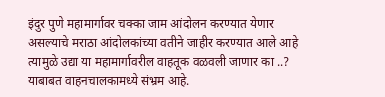इंदुर पुणे महामार्गावर चक्का जाम आंदोलन करण्यात येणार असल्याचे मराठा आंदोलकांच्या वतीने जाहीर करण्यात आले आहे त्यामुळे उद्या या महामार्गावरील वाहतूक वळवली जाणार का ..? याबाबत वाहनचालकामध्ये संभ्रम आहे.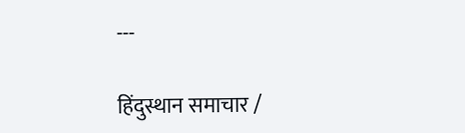---

हिंदुस्थान समाचार /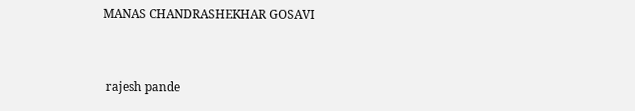MANAS CHANDRASHEKHAR GOSAVI


 rajesh pande